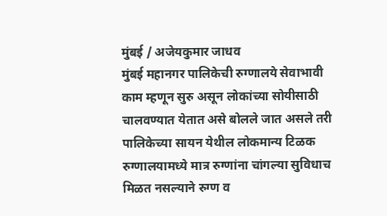मुंबई / अजेयकुमार जाधव
मुंबई महानगर पालिकेची रुग्णालये सेवाभावी काम म्हणून सुरु असून लोकांच्या सोयीसाठी चालवण्यात येतात असे बोलले जात असले तरी पालिकेच्या सायन येथील लोकमान्य टिळक रुग्णालयामध्ये मात्र रुग्णांना चांगल्या सुविधाच मिळत नसल्याने रुग्ण व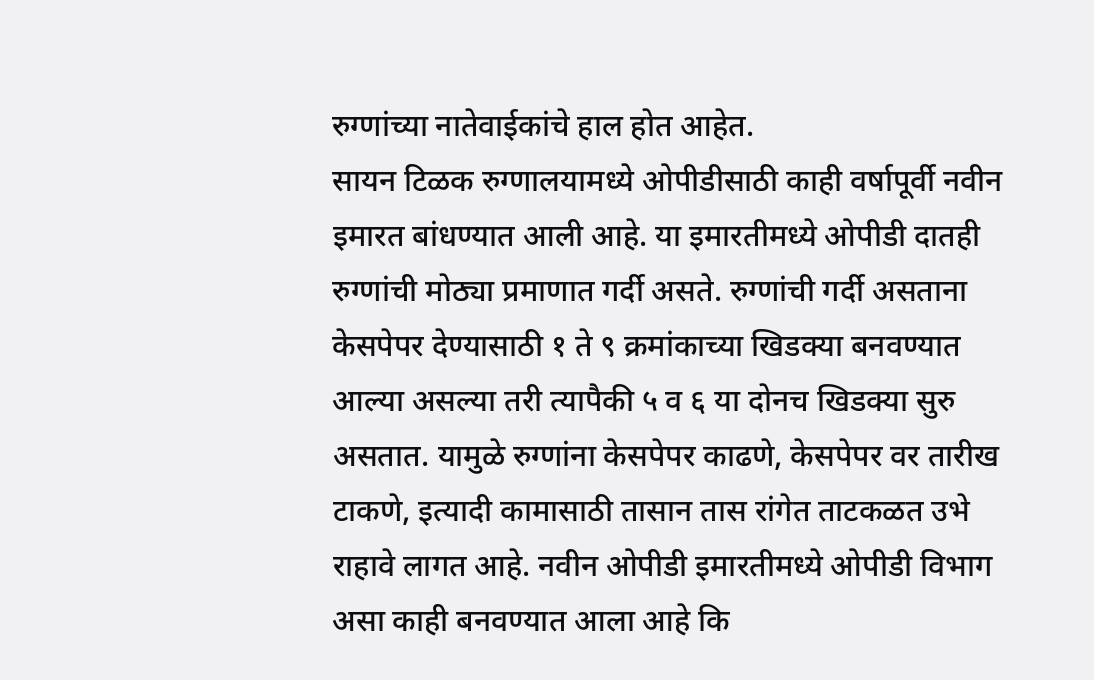रुग्णांच्या नातेवाईकांचे हाल होत आहेत.
सायन टिळक रुग्णालयामध्ये ओपीडीसाठी काही वर्षापूर्वी नवीन इमारत बांधण्यात आली आहे. या इमारतीमध्ये ओपीडी दातही रुग्णांची मोठ्या प्रमाणात गर्दी असते. रुग्णांची गर्दी असताना केसपेपर देण्यासाठी १ ते ९ क्रमांकाच्या खिडक्या बनवण्यात आल्या असल्या तरी त्यापैकी ५ व ६ या दोनच खिडक्या सुरु असतात. यामुळे रुग्णांना केसपेपर काढणे, केसपेपर वर तारीख टाकणे, इत्यादी कामासाठी तासान तास रांगेत ताटकळत उभे राहावे लागत आहे. नवीन ओपीडी इमारतीमध्ये ओपीडी विभाग असा काही बनवण्यात आला आहे कि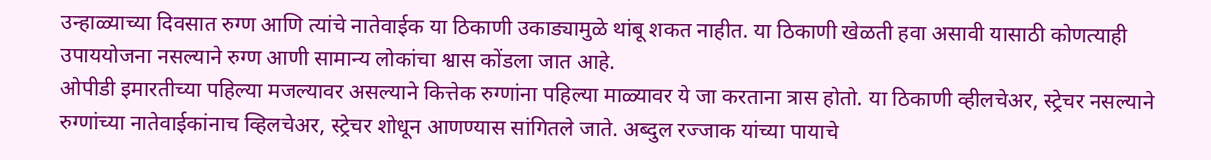उन्हाळ्याच्या दिवसात रुग्ण आणि त्यांचे नातेवाईक या ठिकाणी उकाड्यामुळे थांबू शकत नाहीत. या ठिकाणी खेळती हवा असावी यासाठी कोणत्याही उपाययोजना नसल्याने रुग्ण आणी सामान्य लोकांचा श्वास कोंडला जात आहे.
ओपीडी इमारतीच्या पहिल्या मजल्यावर असल्याने कित्तेक रुग्णांना पहिल्या माळ्यावर ये जा करताना त्रास होतो. या ठिकाणी व्हीलचेअर, स्ट्रेचर नसल्याने रुग्णांच्या नातेवाईकांनाच व्हिलचेअर, स्ट्रेचर शोधून आणण्यास सांगितले जाते. अब्दुल रज्जाक यांच्या पायाचे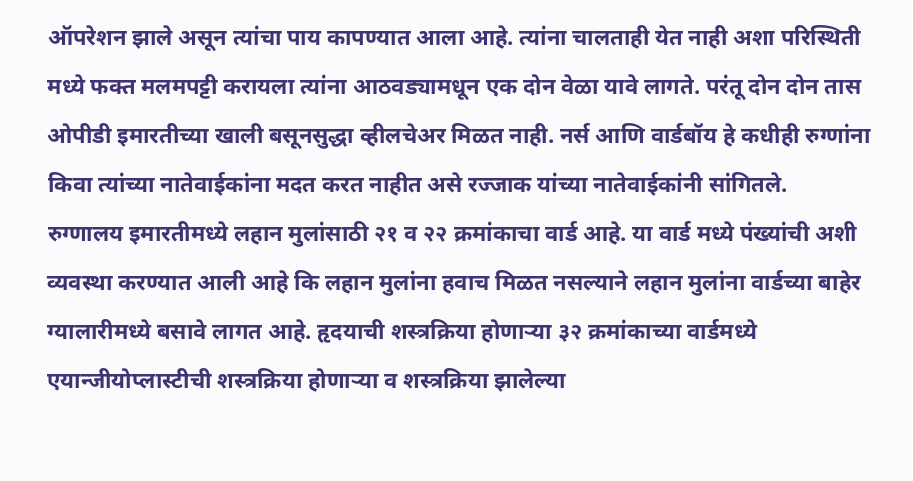ऑपरेशन झाले असून त्यांचा पाय कापण्यात आला आहे. त्यांना चालताही येत नाही अशा परिस्थिती मध्ये फक्त मलमपट्टी करायला त्यांना आठवड्यामधून एक दोन वेळा यावे लागते. परंतू दोन दोन तास ओपीडी इमारतीच्या खाली बसूनसुद्धा व्हीलचेअर मिळत नाही. नर्स आणि वार्डबॉय हे कधीही रुग्णांना किवा त्यांच्या नातेवाईकांना मदत करत नाहीत असे रज्जाक यांच्या नातेवाईकांनी सांगितले.
रुग्णालय इमारतीमध्ये लहान मुलांसाठी २१ व २२ क्रमांकाचा वार्ड आहे. या वार्ड मध्ये पंख्यांची अशी व्यवस्था करण्यात आली आहे कि लहान मुलांना हवाच मिळत नसल्याने लहान मुलांना वार्डच्या बाहेर ग्यालारीमध्ये बसावे लागत आहे. हृदयाची शस्त्रक्रिया होणाऱ्या ३२ क्रमांकाच्या वार्डमध्ये एयान्जीयोप्लास्टीची शस्त्रक्रिया होणाऱ्या व शस्त्रक्रिया झालेल्या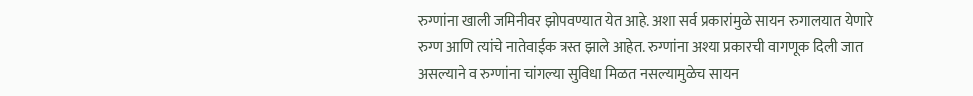रुग्णांना खाली जमिनीवर झोपवण्यात येत आहे. अशा सर्व प्रकारांमुळे सायन रुगालयात येणारे रुग्ण आणि त्यांचे नातेवाईक त्रस्त झाले आहेत. रुग्णांना अश्या प्रकारची वागणूक दिली जात असल्याने व रुग्णांना चांगल्या सुविधा मिळत नसल्यामुळेच सायन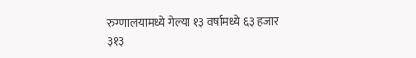रुग्णालयामध्ये गेल्या १३ वर्षामध्ये ६३ हजार ३१३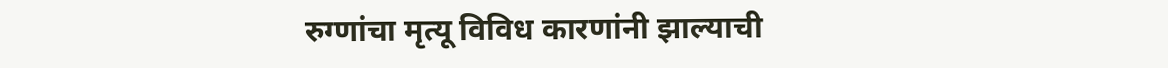रुग्णांचा मृत्यू विविध कारणांनी झाल्याची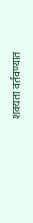शक्यता वर्तवण्यात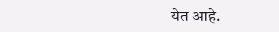येत आहे.